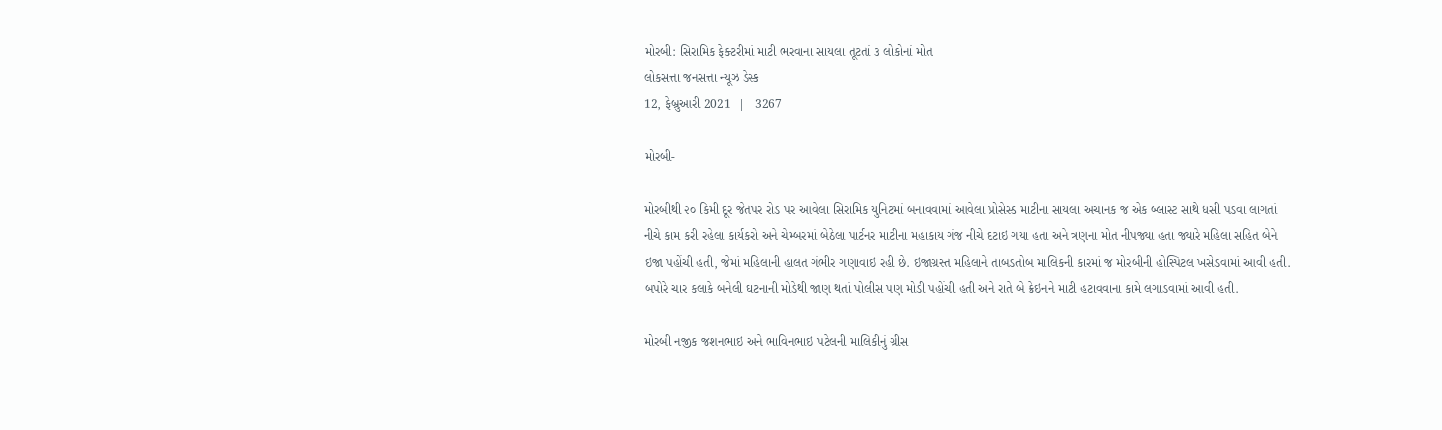મોરબી: સિરામિક ફેક્ટરીમાં માટી ભરવાના સાયલા તૂટતાં ૩ લોકોનાં મોત
લોકસત્તા જનસત્તા ન્યૂઝ ડેસ્ક
12, ફેબ્રુઆરી 2021  |   3267

મોરબી-

મોરબીથી ૨૦ કિમી દૂર જેતપર રોડ પર આવેલા સિરામિક યુનિટમાં બનાવવામાં આવેલા પ્રોસેસ્ડ માટીના સાયલા અચાનક જ એક બ્લાસ્ટ સાથે ધસી પડવા લાગતાં નીચે કામ કરી રહેલા કાર્યકરો અને ચેમ્બરમાં બેઠેલા પાર્ટનર માટીના મહાકાય ગંજ નીચે દટાઇ ગયા હતા અને ત્રણના મોત નીપજ્યા હતા જ્યારે મહિલા સહિત બેને ઇજા પહોંચી હતી, જેમાં મહિલાની હાલત ગંભીર ગણાવાઇ રહી છે. ઇજાગ્રસ્ત મહિલાને તાબડતોબ માલિકની કારમાં જ મોરબીની હોસ્પિટલ ખસેડવામાં આવી હતી. બપોરે ચાર કલાકે બનેલી ઘટનાની મોડેથી જાણ થતાં પોલીસ પણ મોડી પહોંચી હતી અને રાતે બે ક્રેઇનને માટી હટાવવાના કામે લગાડવામાં આવી હતી.

મોરબી નજીક જશનભાઇ અને ભાવિનભાઇ પટેલની માલિકીનું ગ્રીસ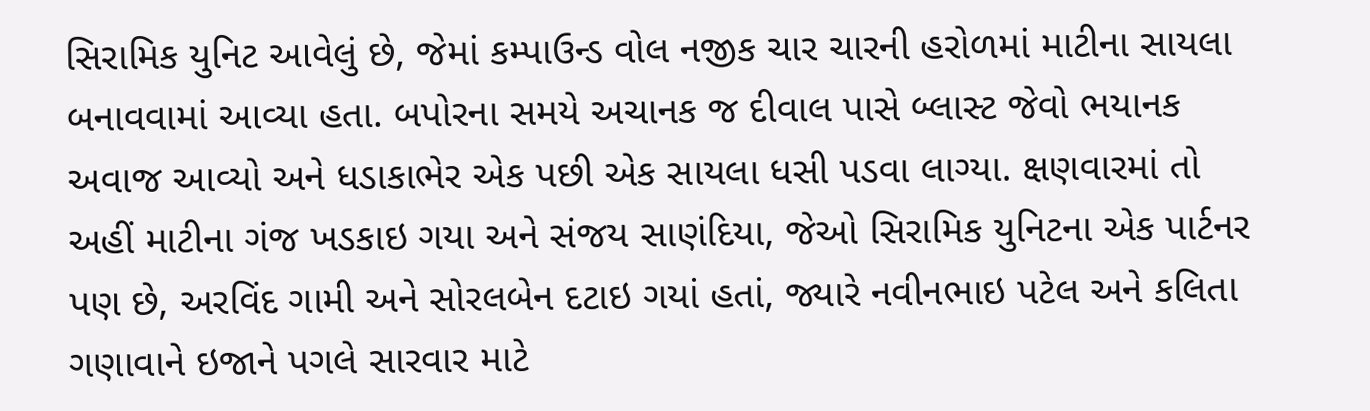સિરામિક યુનિટ આવેલું છે, જેમાં કમ્પાઉન્ડ વોલ નજીક ચાર ચારની હરોળમાં માટીના સાયલા બનાવવામાં આવ્યા હતા. બપોરના સમયે અચાનક જ દીવાલ પાસે બ્લાસ્ટ જેવો ભયાનક અવાજ આવ્યો અને ધડાકાભેર એક પછી એક સાયલા ધસી પડવા લાગ્યા. ક્ષણવારમાં તો અહીં માટીના ગંજ ખડકાઇ ગયા અને સંજય સાણંદિયા, જેઓ સિરામિક યુનિટના એક પાર્ટનર પણ છે, અરવિંદ ગામી અને સોરલબેન દટાઇ ગયાં હતાં, જ્યારે નવીનભાઇ પટેલ અને કલિતા ગણાવાને ઇજાને પગલે સારવાર માટે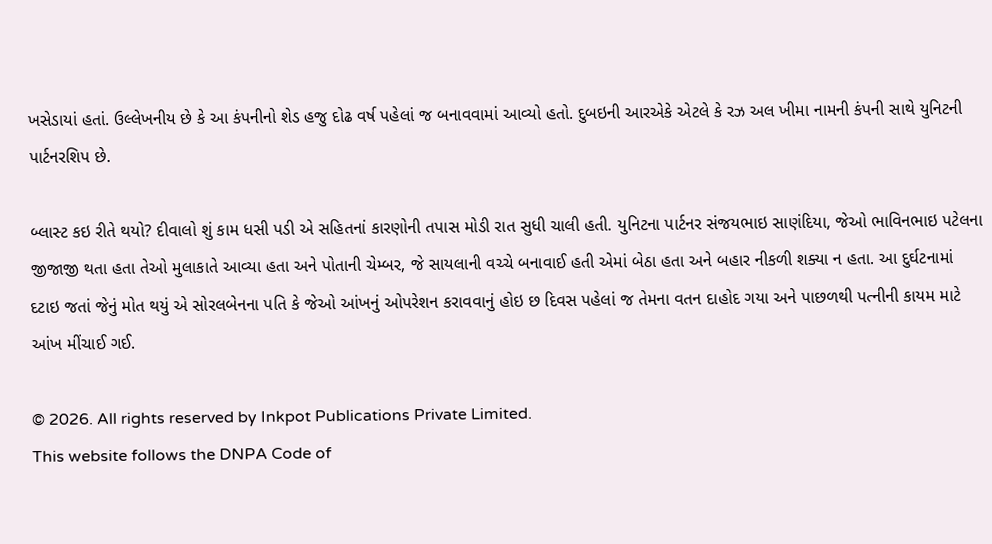ખસેડાયાં હતાં. ઉલ્લેખનીય છે કે આ કંપનીનો શેડ હજુ દોઢ વર્ષ પહેલાં જ બનાવવામાં આવ્યો હતો. દુબઇની આરએકે એટલે કે રઝ અલ ખીમા નામની કંપની સાથે યુનિટની પાર્ટનરશિપ છે.

બ્લાસ્ટ કઇ રીતે થયો? દીવાલો શું કામ ધસી પડી એ સહિતનાં કારણોની તપાસ મોડી રાત સુધી ચાલી હતી. યુનિટના પાર્ટનર સંજયભાઇ સાણંદિયા, જેઓ ભાવિનભાઇ પટેલના જીજાજી થતા હતા તેઓ મુલાકાતે આવ્યા હતા અને પોતાની ચેમ્બર, જે સાયલાની વચ્ચે બનાવાઈ હતી એમાં બેઠા હતા અને બહાર નીકળી શક્યા ન હતા. આ દુર્ઘટનામાં દટાઇ જતાં જેનું મોત થયું એ સોરલબેનના પતિ કે જેઓ આંખનું ઓપરેશન કરાવવાનું હોઇ છ દિવસ પહેલાં જ તેમના વતન દાહોદ ગયા અને પાછળથી પત્નીની કાયમ માટે આંખ મીંચાઈ ગઈ.

© 2026. All rights reserved by Inkpot Publications Private Limited.
This website follows the DNPA Code of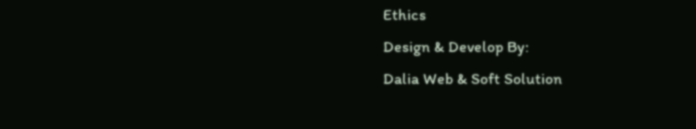Ethics
Design & Develop By:
Dalia Web & Soft Solution